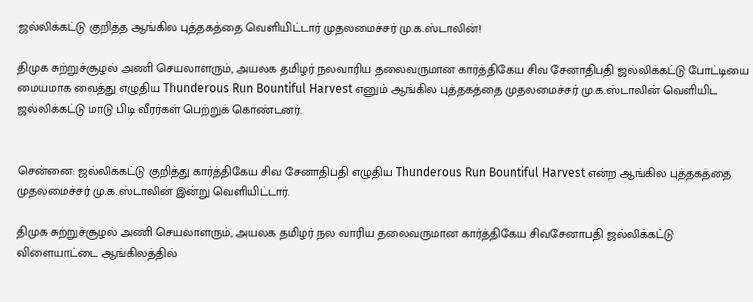ஜல்லிக்கட்டு குறித்த ஆங்கில புத்தகத்தை வெளியிட்டார் முதலமைச்சர் மு.க.ஸ்டாலின்!

திமுக சுற்றுச்சூழல் அணி செயலாளரும், அயலக தமிழர் நலவாரிய தலைவருமான கார்த்திகேய சிவ சேனாதிபதி ஜல்லிக்கட்டு போட்டியை மையமாக வைத்து எழுதிய Thunderous Run Bountiful Harvest எனும் ஆங்கில புத்தகத்தை முதலமைச்சர் மு.க.ஸ்டாலின் வெளியிட ஜல்லிக்கட்டு மாடு பிடி வீரர்கள் பெற்றுக் கொண்டனர்.


சென்னை: ஜல்லிக்கட்டு குறித்து கார்த்திகேய சிவ சேனாதிபதி எழுதிய Thunderous Run Bountiful Harvest என்ற ஆங்கில புத்தகத்தை முதலமைச்சர் மு.க.ஸ்டாலின் இன்று வெளியிட்டார்.

திமுக சுற்றுச்சூழல் அணி செயலாளரும், அயலக தமிழர் நல வாரிய தலைவருமான கார்த்திகேய சிவசேனாபதி ஜல்லிக்கட்டு விளையாட்டை ஆங்கிலத்தில்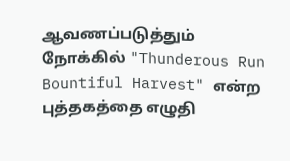ஆவணப்படுத்தும் நோக்கில் "Thunderous Run Bountiful Harvest" என்ற புத்தகத்தை எழுதி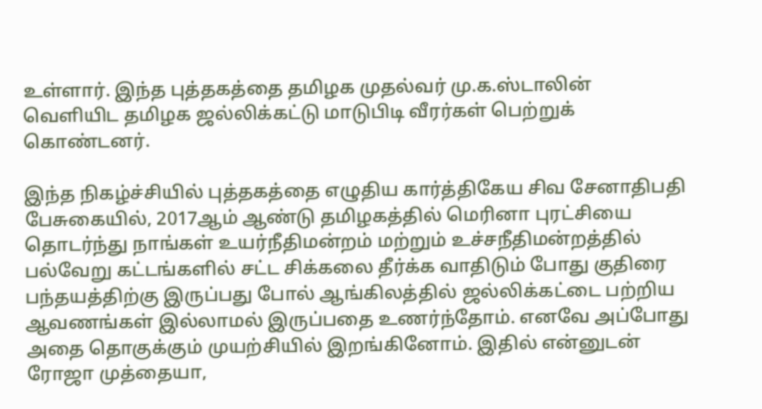உள்ளார். இந்த புத்தகத்தை தமிழக முதல்வர் மு.க.ஸ்டாலின் வெளியிட தமிழக ஜல்லிக்கட்டு மாடுபிடி வீரர்கள் பெற்றுக் கொண்டனர்.

இந்த நிகழ்ச்சியில் புத்தகத்தை எழுதிய கார்த்திகேய சிவ சேனாதிபதி பேசுகையில், 2017ஆம் ஆண்டு தமிழகத்தில் மெரினா புரட்சியை தொடர்ந்து நாங்கள் உயர்நீதிமன்றம் மற்றும் உச்சநீதிமன்றத்தில் பல்வேறு கட்டங்களில் சட்ட சிக்கலை தீர்க்க வாதிடும் போது குதிரை பந்தயத்திற்கு இருப்பது போல் ஆங்கிலத்தில் ஜல்லிக்கட்டை பற்றிய ஆவணங்கள் இல்லாமல் இருப்பதை உணர்ந்தோம். எனவே அப்போது அதை தொகுக்கும் முயற்சியில் இறங்கினோம். இதில் என்னுடன் ரோஜா முத்தையா,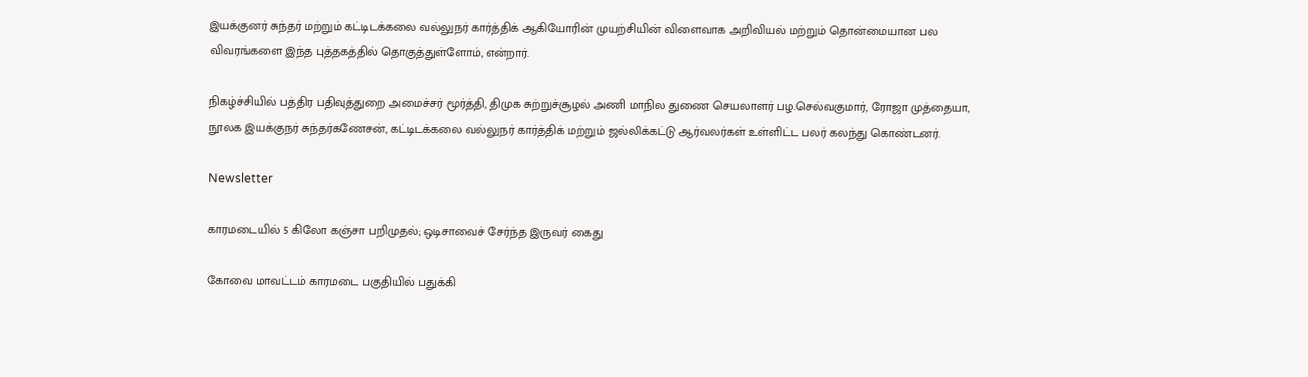இயக்குனர் சுந்தர் மற்றும் கட்டிடக்கலை வல்லுநர் கார்த்திக் ஆகியோரின் முயற்சியின் விளைவாக அறிவியல் மற்றும் தொன்மையான பல விவரங்களை இந்த புத்தகத்தில் தொகுத்துள்ளோம், என்றார்.

நிகழ்ச்சியில் பத்திர பதிவுத்துறை அமைச்சர் மூர்த்தி, திமுக சுற்றுச்சூழல் அணி மாநில துணை செயலாளர் பழ.செல்வகுமார், ரோஜா முத்தையா, நூலக இயக்குநர் சுந்தர்கணேசன், கட்டிடக்கலை வல்லுநர் கார்த்திக் மற்றும் ஜல்லிக்கட்டு ஆர்வலர்கள் உள்ளிட்ட பலர் கலந்து கொண்டனர்.

Newsletter

காரமடையில் 5 கிலோ கஞ்சா பறிமுதல்; ஒடிசாவைச் சேர்ந்த இருவர் கைது

கோவை மாவட்டம் காரமடை பகுதியில் பதுக்கி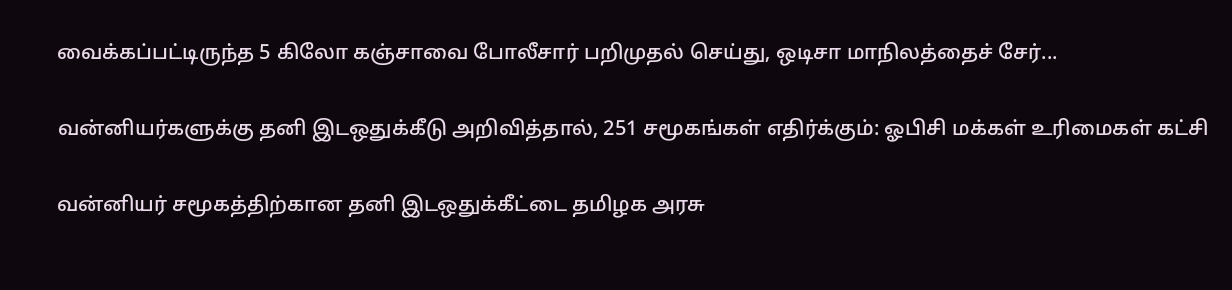வைக்கப்பட்டிருந்த 5 கிலோ கஞ்சாவை போலீசார் பறிமுதல் செய்து, ஒடிசா மாநிலத்தைச் சேர்...

வன்னியர்களுக்கு தனி இடஒதுக்கீடு அறிவித்தால், 251 சமூகங்கள் எதிர்க்கும்: ஓபிசி மக்கள் உரிமைகள் கட்சி

வன்னியர் சமூகத்திற்கான தனி இடஒதுக்கீட்டை தமிழக அரசு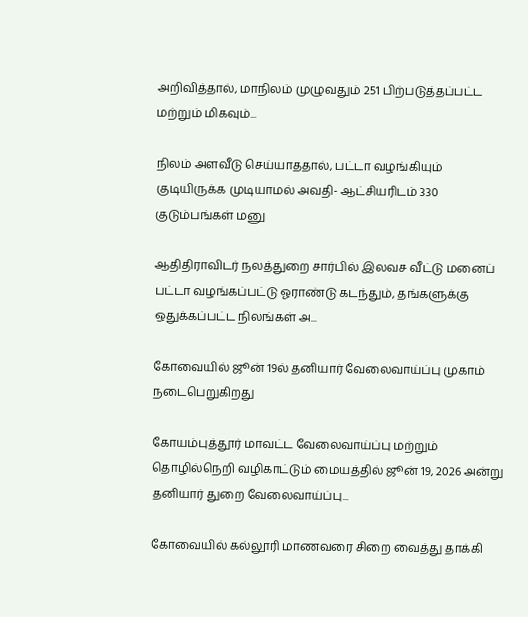அறிவித்தால், மாநிலம் முழுவதும் 251 பிற்படுத்தப்பட்ட மற்றும் மிகவும்...

நிலம் அளவீடு செய்யாததால், பட்டா வழங்கியும் குடியிருக்க முடியாமல் அவதி- ஆட்சியரிடம் 330 குடும்பங்கள் மனு

ஆதிதிராவிடர் நலத்துறை சார்பில் இலவச வீட்டு மனைப் பட்டா வழங்கப்பட்டு ஓராண்டு கடந்தும், தங்களுக்கு ஒதுக்கப்பட்ட நிலங்கள் அ...

கோவையில் ஜூன் 19ல் தனியார் வேலைவாய்ப்பு முகாம் நடைபெறுகிறது

கோயம்புத்தூர் மாவட்ட வேலைவாய்ப்பு மற்றும் தொழில்நெறி வழிகாட்டும் மையத்தில் ஜூன் 19, 2026 அன்று தனியார் துறை வேலைவாய்ப்பு...

கோவையில் கல்லூரி மாணவரை சிறை வைத்து தாக்கி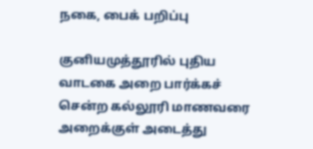நகை, பைக் பறிப்பு

குனியமுத்தூரில் புதிய வாடகை அறை பார்க்கச் சென்ற கல்லூரி மாணவரை அறைக்குள் அடைத்து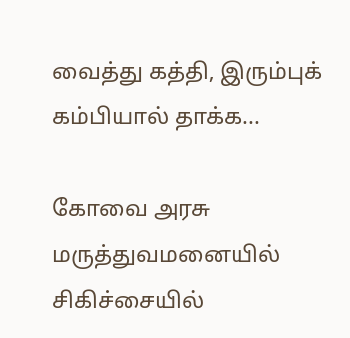வைத்து கத்தி, இரும்புக் கம்பியால் தாக்க...

கோவை அரசு மருத்துவமனையில் சிகிச்சையில்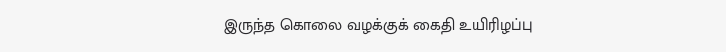இருந்த கொலை வழக்குக் கைதி உயிரிழப்பு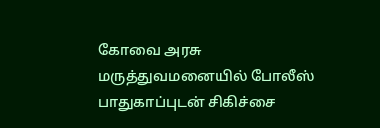கோவை அரசு மருத்துவமனையில் போலீஸ் பாதுகாப்புடன் சிகிச்சை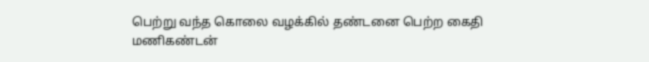பெற்று வந்த கொலை வழக்கில் தண்டனை பெற்ற கைதி மணிகண்டன்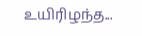உயிரிழந்த...